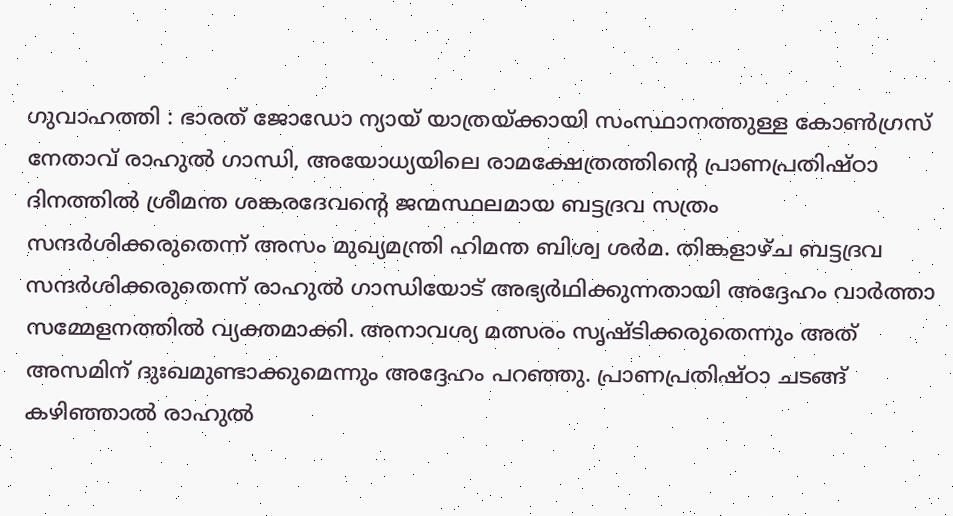ഗുവാഹത്തി : ഭാരത് ജോഡോ ന്യായ് യാത്രയ്ക്കായി സംസ്ഥാനത്തുള്ള കോൺഗ്രസ് നേതാവ് രാഹുൽ ഗാന്ധി, അയോധ്യയിലെ രാമക്ഷേത്രത്തിന്റെ പ്രാണപ്രതിഷ്ഠാ ദിനത്തിൽ ശ്രീമന്ത ശങ്കരദേവന്റെ ജന്മസ്ഥലമായ ബട്ടദ്രവ സത്രം സന്ദർശിക്കരുതെന്ന് അസം മുഖ്യമന്ത്രി ഹിമന്ത ബിശ്വ ശർമ. തിങ്കളാഴ്ച ബട്ടദ്രവ സന്ദർശിക്കരുതെന്ന് രാഹുൽ ഗാന്ധിയോട് അഭ്യർഥിക്കുന്നതായി അദ്ദേഹം വാർത്താ സമ്മേളനത്തിൽ വ്യക്തമാക്കി. അനാവശ്യ മത്സരം സൃഷ്ടിക്കരുതെന്നും അത് അസമിന് ദുഃഖമുണ്ടാക്കുമെന്നും അദ്ദേഹം പറഞ്ഞു. പ്രാണപ്രതിഷ്ഠാ ചടങ്ങ് കഴിഞ്ഞാൽ രാഹുൽ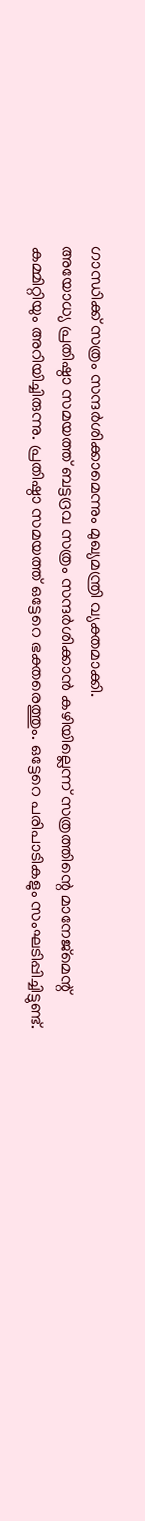ഗാന്ധിക്ക് സത്രം സന്ദർശിക്കാമെന്നും മുഖ്യമന്ത്രി വ്യക്തമാക്കി.
അയോധ്യ പ്രതിഷ്ഠാ സമയത്ത് ബട്ടദ്രവ സത്രം സന്ദർശിക്കാൻ കഴിയില്ലെന്ന് സത്രത്തിന്റെ മാനേജ്മെന്റ് കമ്മിറ്റിയും അറിയിച്ചിരുന്നു. പ്രതിഷ്ഠാ സമയത്ത് ഒട്ടേറെ ഭക്തരെത്തും. ഒട്ടേറെ പരിപാടികളും സംഘടിപ്പിച്ചിട്ടുണ്ട്.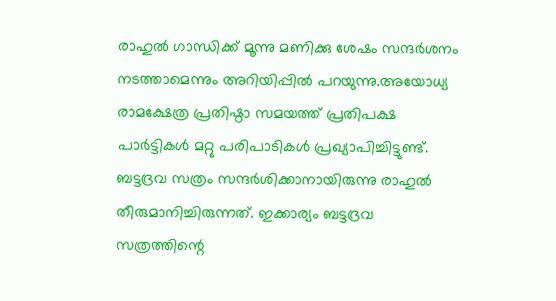രാഹുൽ ഗാന്ധിക്ക് മൂന്നു മണിക്കു ശേഷം സന്ദർശനം നടത്താമെന്നും അറിയിപ്പിൽ പറയുന്നു.അയോധ്യ രാമക്ഷേത്ര പ്രതിഷ്ഠാ സമയത്ത് പ്രതിപക്ഷ പാർട്ടികൾ മറ്റു പരിപാടികൾ പ്രഖ്യാപിച്ചിട്ടുണ്ട്. ബട്ടദ്രവ സത്രം സന്ദർശിക്കാനായിരുന്നു രാഹുൽ തീരുമാനിച്ചിരുന്നത്. ഇക്കാര്യം ബട്ടദ്രവ സത്രത്തിന്റെ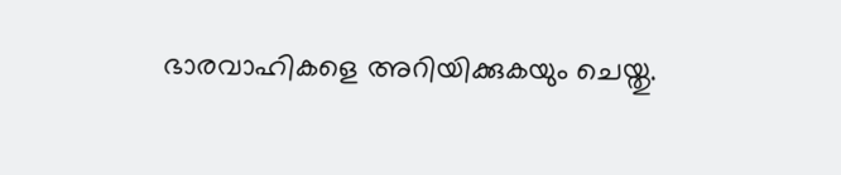ഭാരവാഹികളെ അറിയിക്കുകയും ചെയ്തു.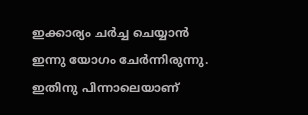ഇക്കാര്യം ചർച്ച ചെയ്യാൻ ഇന്നു യോഗം ചേർന്നിരുന്നു. ഇതിനു പിന്നാലെയാണ്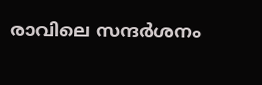രാവിലെ സന്ദർശനം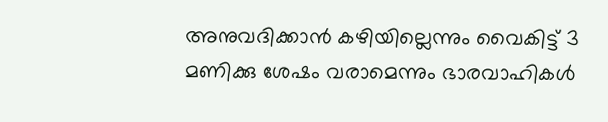അനുവദിക്കാൻ കഴിയില്ലെന്നും വൈകിട്ട് 3 മണിക്കു ശേഷം വരാമെന്നും ഭാരവാഹികൾ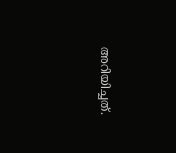അറിയിച്ചത്.